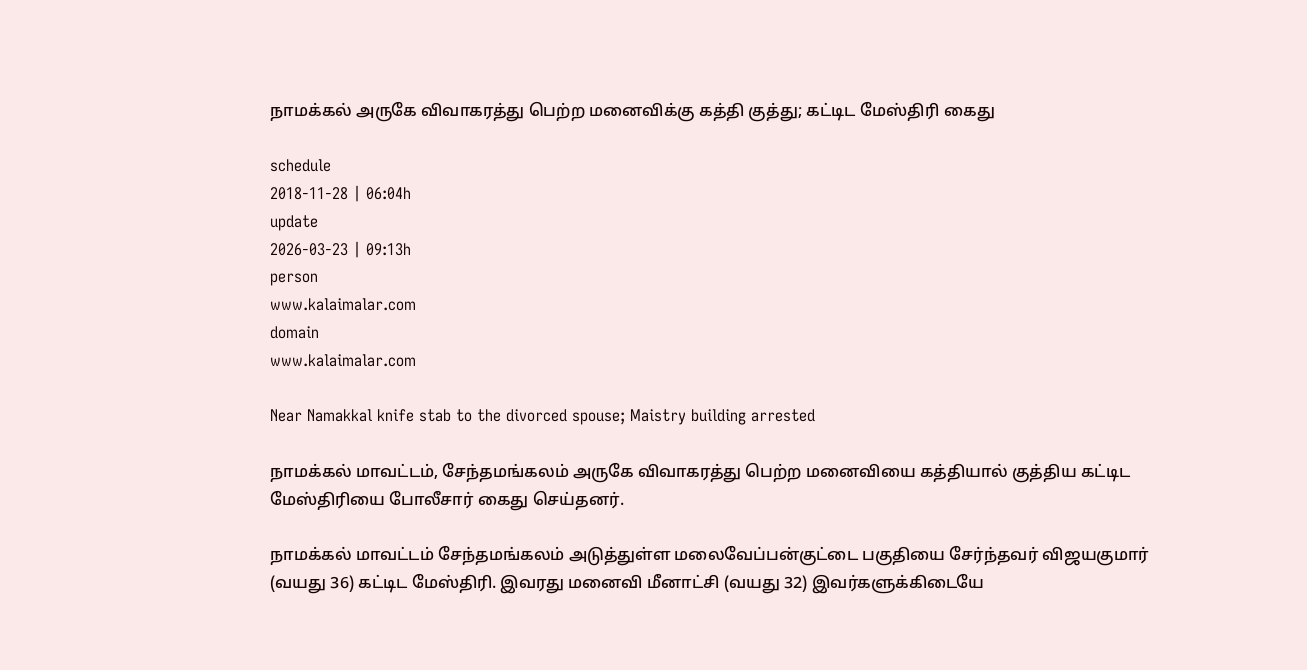நாமக்கல் அருகே விவாகரத்து பெற்ற மனைவிக்கு கத்தி குத்து; கட்டிட மேஸ்திரி கைது

schedule
2018-11-28 | 06:04h
update
2026-03-23 | 09:13h
person
www.kalaimalar.com
domain
www.kalaimalar.com

Near Namakkal knife stab to the divorced spouse; Maistry building arrested

நாமக்கல் மாவட்டம், சேந்தமங்கலம் அருகே விவாகரத்து பெற்ற மனைவியை கத்தியால் குத்திய கட்டிட மேஸ்திரியை போலீசார் கைது செய்தனர்.

நாமக்கல் மாவட்டம் சேந்தமங்கலம் அடுத்துள்ள மலைவேப்பன்குட்டை பகுதியை சேர்ந்தவர் விஜயகுமார் (வயது 36) கட்டிட மேஸ்திரி. இவரது மனைவி மீனாட்சி (வயது 32) இவர்களுக்கிடையே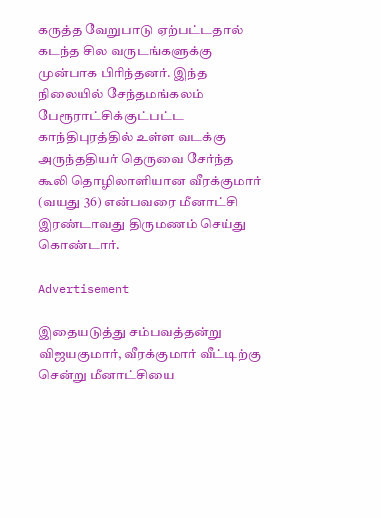கருத்த வேறுபாடு ஏற்பட்டதால் கடந்த சில வருடங்களுக்கு முன்பாக பிரிந்தனர். இந்த நிலையில் சேந்தமங்கலம் பேரூராட்சிக்குட்பட்ட காந்திபுரத்தில் உள்ள வடக்கு அருந்ததியர் தெருவை சேர்ந்த கூலி தொழிலாளியான வீரக்குமார் (வயது 36) என்பவரை மீனாட்சி இரண்டாவது திருமணம் செய்து கொண்டார்.

Advertisement

இதையடுத்து சம்பவத்தன்று விஜயகுமார், வீரக்குமார் வீட்டிற்கு சென்று மீனாட்சியை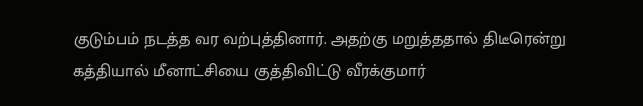குடும்பம் நடத்த வர வற்புத்தினார். அதற்கு மறுத்ததால் திடீரென்று கத்தியால் மீனாட்சியை குத்திவிட்டு வீரக்குமார்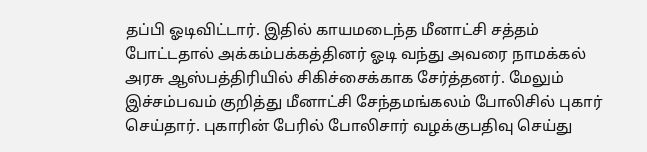தப்பி ஓடிவிட்டார். இதில் காயமடைந்த மீனாட்சி சத்தம் போட்டதால் அக்கம்பக்கத்தினர் ஓடி வந்து அவரை நாமக்கல் அரசு ஆஸ்பத்திரியில் சிகிச்சைக்காக சேர்த்தனர். மேலும் இச்சம்பவம் குறித்து மீனாட்சி சேந்தமங்கலம் போலிசில் புகார் செய்தார். புகாரின் பேரில் போலிசார் வழக்குபதிவு செய்து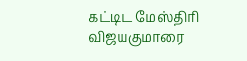கட்டிட மேஸ்திரி விஜயகுமாரை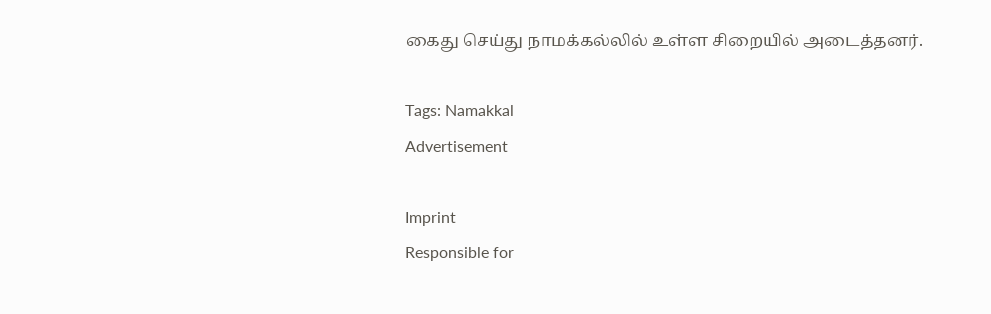கைது செய்து நாமக்கல்லில் உள்ள சிறையில் அடைத்தனர்.

Tags: Namakkal
Advertisement

Imprint
Responsible for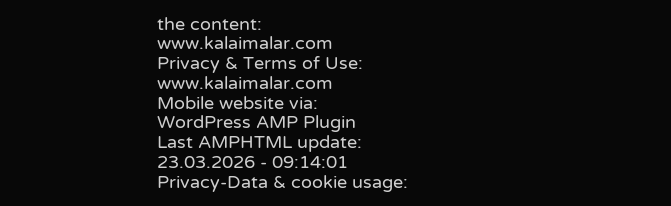the content:
www.kalaimalar.com
Privacy & Terms of Use:
www.kalaimalar.com
Mobile website via:
WordPress AMP Plugin
Last AMPHTML update:
23.03.2026 - 09:14:01
Privacy-Data & cookie usage: